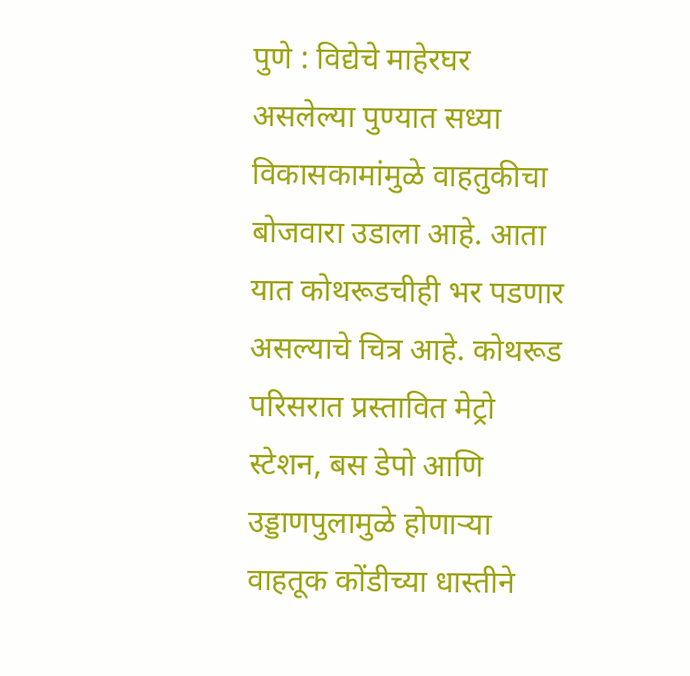पुणे : विद्येचे माहेरघर असलेल्या पुण्यात सध्या विकासकामांमुळे वाहतुकीचा बोजवारा उडाला आहे. आता यात कोथरूडचीही भर पडणार असल्याचे चित्र आहे. कोथरूड परिसरात प्रस्तावित मेट्रो स्टेशन, बस डेपो आणि उड्डाणपुलामुळे होणाऱ्या वाहतूक कोंडीच्या धास्तीने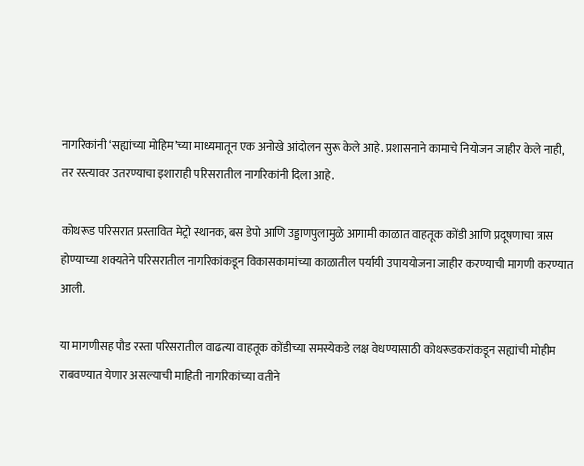नागरिकांनी ‘सह्यांच्या मोहिम’च्या माध्यमातून एक अनोखे आंदोलन सुरू केले आहे. प्रशासनाने कामाचे नियोजन जाहीर केले नाही, तर रस्त्यावर उतरण्याचा इशाराही परिसरातील नागरिकांनी दिला आहे.

कोथरूड परिसरात प्रस्तावित मेट्रो स्थानक, बस डेपो आणि उड्डाणपुलामुळे आगामी काळात वाहतूक कोंडी आणि प्रदूषणाचा त्रास होण्याच्या शक्यतेने परिसरातील नागरिकांकडून विकासकामांच्या काळातील पर्यायी उपाययोजना जाहीर करण्याची मागणी करण्यात आली.

या मागणीसह पौड रस्ता परिसरातील वाढत्या वाहतूक कोंडीच्या समस्येकडे लक्ष वेधण्यासाठी कोथरूडकरांकडून सह्यांची मोहीम राबवण्यात येणार असल्याची माहिती नागरिकांच्या वतीने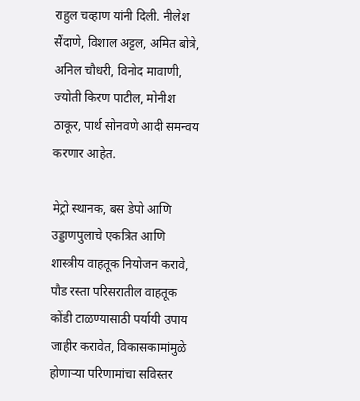राहुल चव्हाण यांनी दिली. नीलेश सैंदाणे, विशाल अट्टल, अमित बोत्रे, अनिल चौधरी, विनोद मावाणी, ज्योती किरण पाटील, मोनीश ठाकूर, पार्थ सोनवणे आदी समन्वय करणार आहेत.

मेट्रो स्थानक, बस डेपो आणि उड्डाणपुलाचे एकत्रित आणि शास्त्रीय वाहतूक नियोजन करावे, पौड रस्ता परिसरातील वाहतूक कोंडी टाळण्यासाठी पर्यायी उपाय जाहीर करावेत, विकासकामांमुळे होणाऱ्या परिणामांचा सविस्तर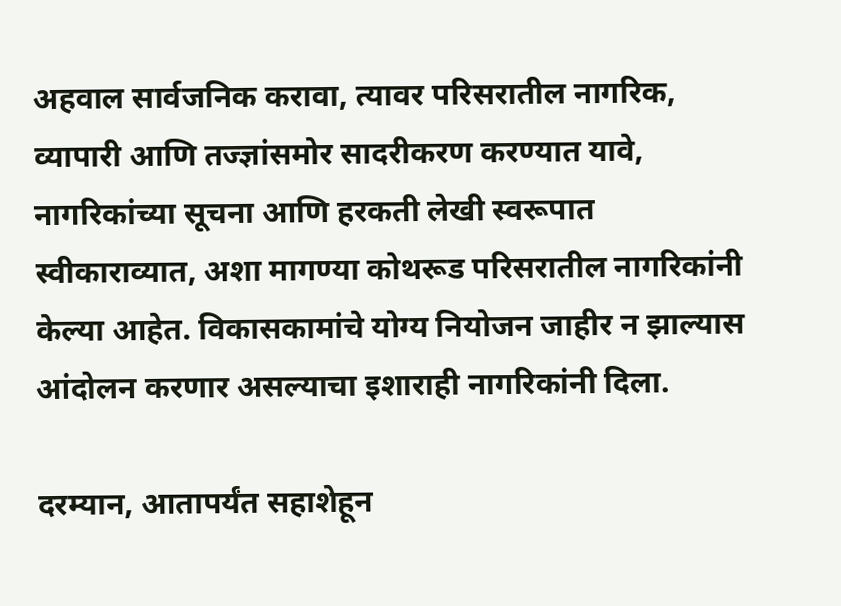अहवाल सार्वजनिक करावा, त्यावर परिसरातील नागरिक, व्यापारी आणि तज्ज्ञांसमोर सादरीकरण करण्यात यावे, नागरिकांच्या सूचना आणि हरकती लेखी स्वरूपात स्वीकाराव्यात, अशा मागण्या कोथरूड परिसरातील नागरिकांनी केल्या आहेत. विकासकामांचे योग्य नियोजन जाहीर न झाल्यास आंदोलन करणार असल्याचा इशाराही नागरिकांनी दिला.

दरम्यान, आतापर्यंत सहाशेहून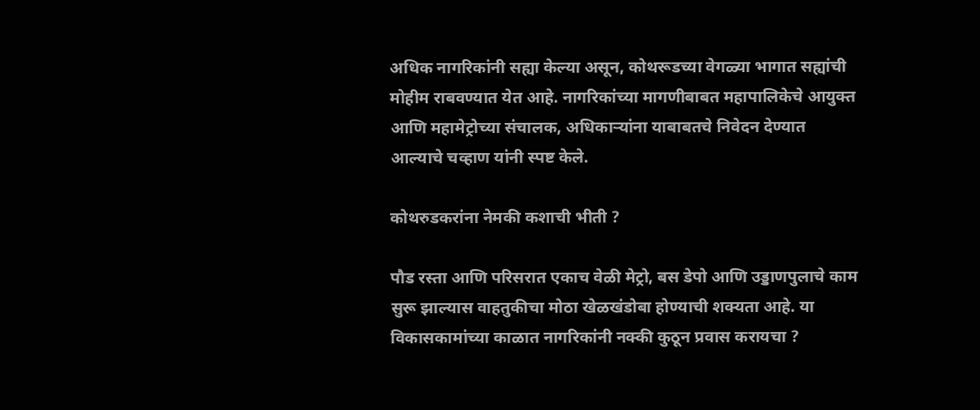अधिक नागरिकांनी सह्या केल्या असून, कोथरूडच्या वेगळ्या भागात सह्यांची मोहीम राबवण्यात येत आहे. नागरिकांच्या मागणीबाबत महापालिकेचे आयुक्त आणि महामेट्रोच्या संचालक, अधिकाऱ्यांना याबाबतचे निवेदन देण्यात आल्याचे चव्हाण यांनी स्पष्ट केले.

कोथरुडकरांना नेमकी कशाची भीती ?

पौड रस्ता आणि परिसरात एकाच वेळी मेट्रो, बस डेपो आणि उड्डाणपुलाचे काम सुरू झाल्यास वाहतुकीचा मोठा खेळखंडोबा होण्याची शक्यता आहे. या विकासकामांच्या काळात नागरिकांनी नक्की कुठून प्रवास करायचा ?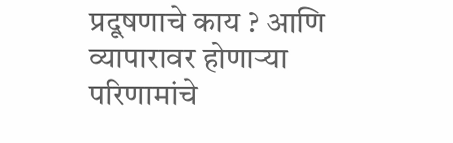प्रदूषणाचे काय ? आणि व्यापारावर होणाऱ्या परिणामांचे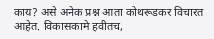काय? असे अनेक प्रश्न आता कोथरूडकर विचारत आहेत. विकासकामे हवीतच,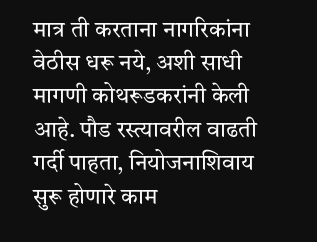मात्र ती करताना नागरिकांना वेठीस धरू नये, अशी साधी मागणी कोथरूडकरांनी केली आहे. पौड रस्त्यावरील वाढती गर्दी पाहता, नियोजनाशिवाय सुरू होणारे काम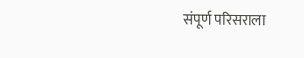संपूर्ण परिसराला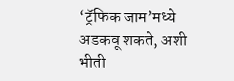‘ट्रॅफिक जाम’मध्ये अडकवू शकते, अशी भीती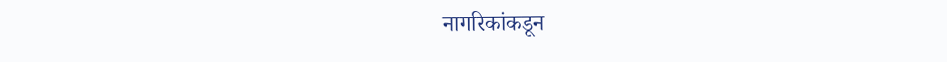नागरिकांकडून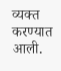व्यक्त करण्यात आली.